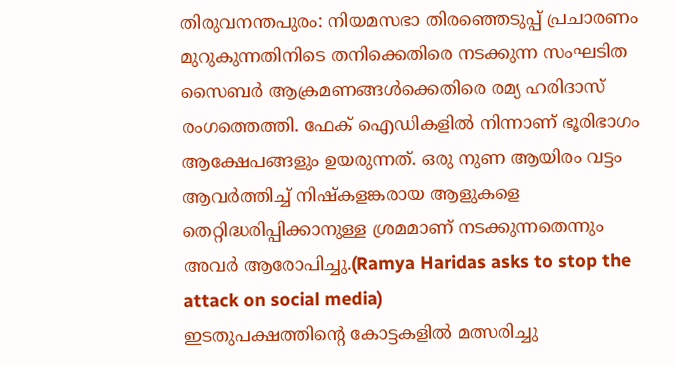തിരുവനന്തപുരം: നിയമസഭാ തിരഞ്ഞെടുപ്പ് പ്രചാരണം മുറുകുന്നതിനിടെ തനിക്കെതിരെ നടക്കുന്ന സംഘടിത സൈബർ ആക്രമണങ്ങൾക്കെതിരെ രമ്യ ഹരിദാസ് രംഗത്തെത്തി. ഫേക് ഐഡികളിൽ നിന്നാണ് ഭൂരിഭാഗം ആക്ഷേപങ്ങളും ഉയരുന്നത്. ഒരു നുണ ആയിരം വട്ടം ആവർത്തിച്ച് നിഷ്കളങ്കരായ ആളുകളെ തെറ്റിദ്ധരിപ്പിക്കാനുള്ള ശ്രമമാണ് നടക്കുന്നതെന്നും അവർ ആരോപിച്ചു.(Ramya Haridas asks to stop the attack on social media)
ഇടതുപക്ഷത്തിന്റെ കോട്ടകളിൽ മത്സരിച്ചു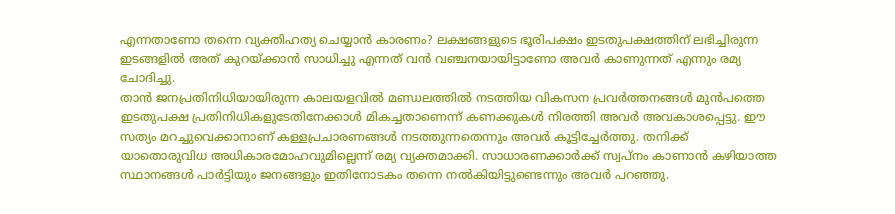എന്നതാണോ തന്നെ വ്യക്തിഹത്യ ചെയ്യാൻ കാരണം? ലക്ഷങ്ങളുടെ ഭൂരിപക്ഷം ഇടതുപക്ഷത്തിന് ലഭിച്ചിരുന്ന ഇടങ്ങളിൽ അത് കുറയ്ക്കാൻ സാധിച്ചു എന്നത് വൻ വഞ്ചനയായിട്ടാണോ അവർ കാണുന്നത് എന്നും രമ്യ ചോദിച്ചു.
താൻ ജനപ്രതിനിധിയായിരുന്ന കാലയളവിൽ മണ്ഡലത്തിൽ നടത്തിയ വികസന പ്രവർത്തനങ്ങൾ മുൻപത്തെ ഇടതുപക്ഷ പ്രതിനിധികളുടേതിനേക്കാൾ മികച്ചതാണെന്ന് കണക്കുകൾ നിരത്തി അവർ അവകാശപ്പെട്ടു. ഈ സത്യം മറച്ചുവെക്കാനാണ് കള്ളപ്രചാരണങ്ങൾ നടത്തുന്നതെന്നും അവർ കൂട്ടിച്ചേർത്തു. തനിക്ക് യാതൊരുവിധ അധികാരമോഹവുമില്ലെന്ന് രമ്യ വ്യക്തമാക്കി. സാധാരണക്കാർക്ക് സ്വപ്നം കാണാൻ കഴിയാത്ത സ്ഥാനങ്ങൾ പാർട്ടിയും ജനങ്ങളും ഇതിനോടകം തന്നെ നൽകിയിട്ടുണ്ടെന്നും അവർ പറഞ്ഞു.